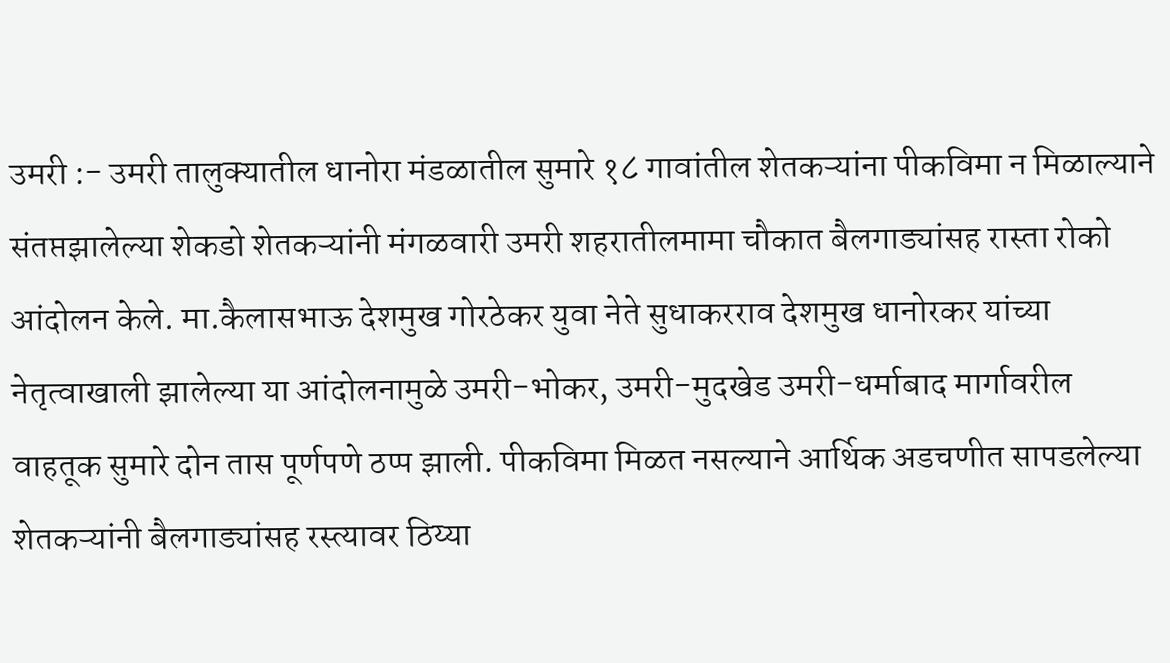उमरी :- उमरी तालुक्यातील धानोरा मंडळातील सुमारे १८ गावांतील शेतकऱ्यांना पीकविमा न मिळाल्याने संतप्तझालेल्या शेकडो शेतकऱ्यांनी मंगळवारी उमरी शहरातीलमामा चौकात बैलगाड्यांसह रास्ता रोको आंदोलन केले. मा.कैलासभाऊ देशमुख गोरठेकर युवा नेते सुधाकरराव देशमुख धानोरकर यांच्या नेतृत्वाखाली झालेल्या या आंदोलनामुळे उमरी-भोकर, उमरी-मुदखेड उमरी-धर्माबाद मार्गावरील वाहतूक सुमारे दोन तास पूर्णपणे ठप्प झाली. पीकविमा मिळत नसल्याने आर्थिक अडचणीत सापडलेल्या शेतकऱ्यांनी बैलगाड्यांसह रस्त्यावर ठिय्या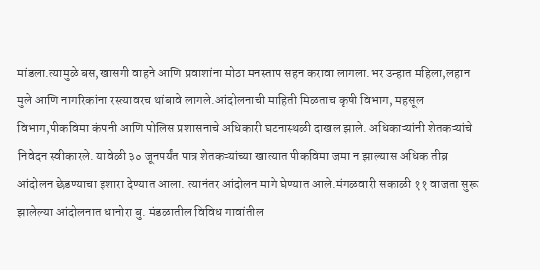मांडला.त्यामुळे बस,खासगी वाहने आणि प्रवाशांना मोठा मनस्ताप सहन करावा लागला.भर उन्हात महिला,लहान मुले आणि नागरिकांना रस्त्यावरच थांबावे लागले.आंदोलनाची माहिती मिळताच कृषी विभाग, महसूल विभाग,पीकविमा कंपनी आणि पोलिस प्रशासनाचे अधिकारी घटनास्थळी दाखल झाले. अधिकाऱ्यांनी शेतकऱ्यांचे निवेदन स्वीकारले. यावेळी ३० जूनपर्यंत पात्र शेतकऱ्यांच्या खात्यात पीकविमा जमा न झाल्यास अधिक तीव्र आंदोलन छेडण्याचा इशारा देण्यात आला. त्यानंतर आंदोलन मागे घेण्यात आले.मंगळवारी सकाळी ११ वाजता सुरू झालेल्या आंदोलनात धानोरा बु. मंडळातील विविध गावांतील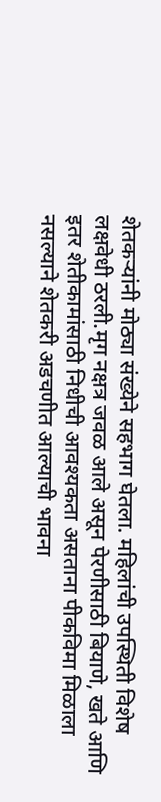शेतकऱ्यांनी मोठ्या संख्येने सहभाग घेतला. महिलांची उपस्थिती विशेष लक्षवेधी ठरली.मृग नक्षत्र जवळ आले असून पेरणीसाठी बियाणे, खते आणि इतर शेतीकामांसाठी निधीची आवश्यकता असताना पीकविमा मिळाला नसल्याने शेतकरी अडचणीत आल्याची भावना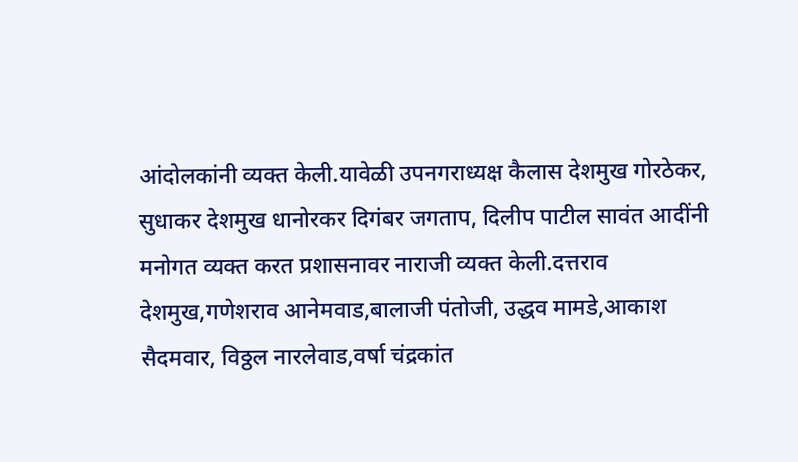आंदोलकांनी व्यक्त केली.यावेळी उपनगराध्यक्ष कैलास देशमुख गोरठेकर, सुधाकर देशमुख धानोरकर दिगंबर जगताप, दिलीप पाटील सावंत आदींनी मनोगत व्यक्त करत प्रशासनावर नाराजी व्यक्त केली.दत्तराव देशमुख,गणेशराव आनेमवाड,बालाजी पंतोजी, उद्धव मामडे,आकाश सैदमवार, विठ्ठल नारलेवाड,वर्षा चंद्रकांत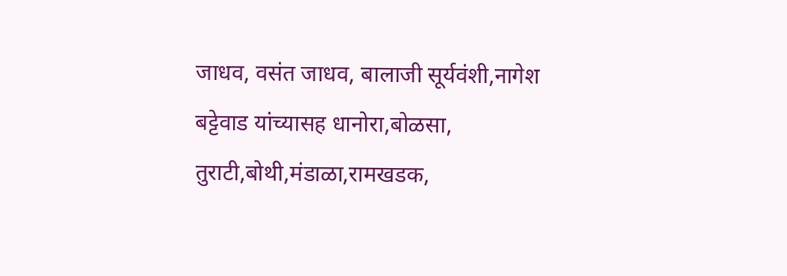जाधव, वसंत जाधव, बालाजी सूर्यवंशी,नागेश बट्टेवाड यांच्यासह धानोरा,बोळसा, तुराटी,बोथी,मंडाळा,रामखडक,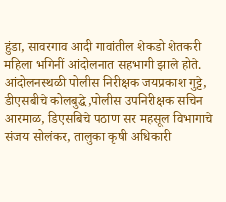हुंडा, सावरगाव आदी गावांतील शेकडो शेतकरी महिला भगिनीं आंदोलनात सहभागी झाले होते.
आंदोलनस्थळी पोलीस निरीक्षक जयप्रकाश गुट्टे,
डीएसबीचे कोलबुद्धे,पोलीस उपनिरीक्षक सचिन आरमाळ, डिएसबिचे पठाण सर महसूल विभागाचे संजय सोलंकर, तालुका कृषी अधिकारी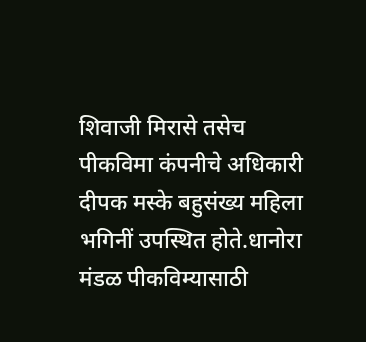शिवाजी मिरासे तसेच पीकविमा कंपनीचे अधिकारी दीपक मस्के बहुसंख्य महिला भगिनीं उपस्थित होते.धानोरा मंडळ पीकविम्यासाठी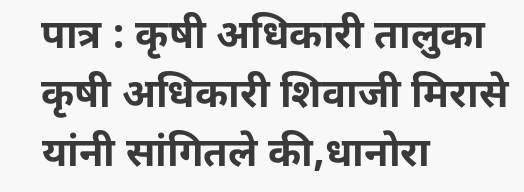पात्र : कृषी अधिकारी तालुका कृषी अधिकारी शिवाजी मिरासे यांनी सांगितले की,धानोरा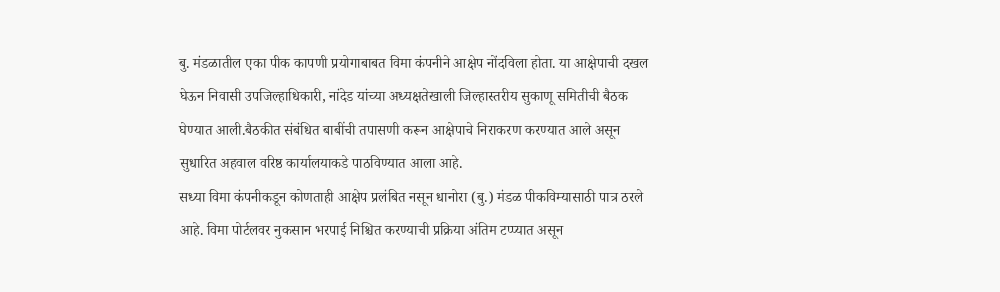बु. मंडळातील एका पीक कापणी प्रयोगाबाबत विमा कंपनीने आक्षेप नोंदविला होता. या आक्षेपाची दखल घेऊन निवासी उपजिल्हाधिकारी, नांदेड यांच्या अध्यक्षतेखाली जिल्हास्तरीय सुकाणू समितीची बैठक घेण्यात आली.बैठकीत संबंधित बाबींची तपासणी करून आक्षेपाचे निराकरण करण्यात आले असून सुधारित अहवाल वरिष्ठ कार्यालयाकडे पाठविण्यात आला आहे.
सध्या विमा कंपनीकडून कोणताही आक्षेप प्रलंबित नसून धानोरा (बु.) मंडळ पीकविम्यासाठी पात्र ठरले आहे. विमा पोर्टलवर नुकसान भरपाई निश्चित करण्याची प्रक्रिया अंतिम टप्प्यात असून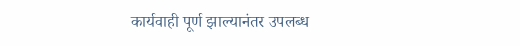कार्यवाही पूर्ण झाल्यानंतर उपलब्ध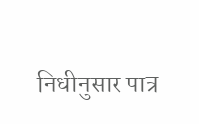निधीनुसार पात्र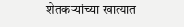शेतकऱ्यांच्या खात्यात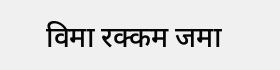विमा रक्कम जमा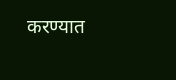करण्यात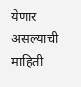येणार असल्याची माहिती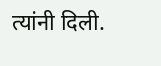त्यांनी दिली.